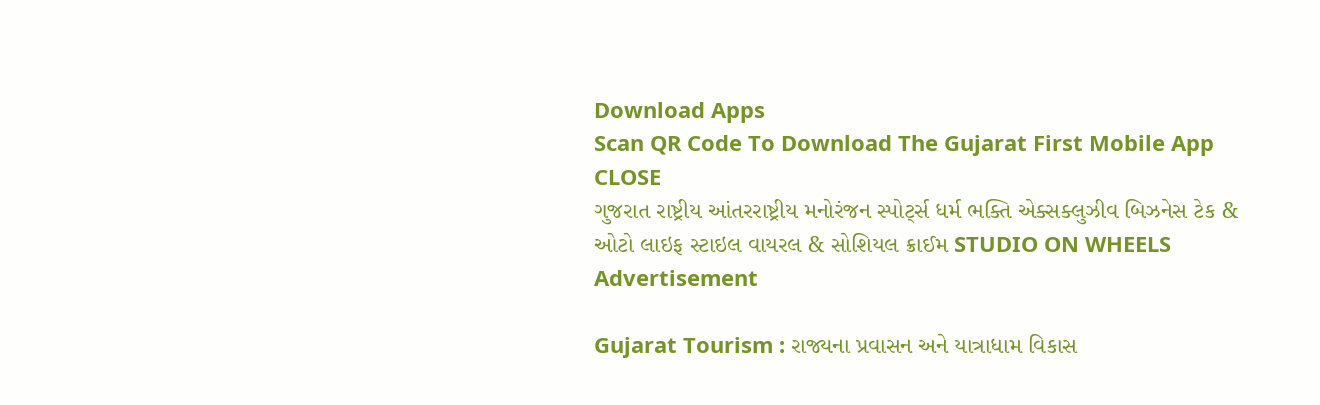Download Apps
Scan QR Code To Download The Gujarat First Mobile App CLOSE
ગુજરાત રાષ્ટ્રીય આંતરરાષ્ટ્રીય મનોરંજન સ્પોર્ટ્સ ધર્મ ભક્તિ એક્સક્લુઝીવ બિઝનેસ ટેક & ઓટો લાઇફ સ્ટાઇલ વાયરલ & સોશિયલ ક્રાઈમ STUDIO ON WHEELS
Advertisement

Gujarat Tourism : રાજ્યના પ્રવાસન અને યાત્રાધામ વિકાસ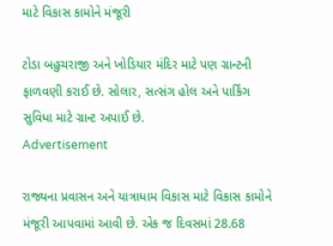માટે વિકાસ કામોને મંજૂરી

ટોડા બહુચરાજી અને ખોડિયાર મંદિર માટે પણ ગ્રાન્ટની ફાળવણી કરાઈ છે. સોલાર, સત્સંગ હોલ અને પાર્કિંગ સુવિધા માટે ગ્રાન્ટ અપાઈ છે.
Advertisement

રાજ્યના પ્રવાસન અને યાત્રાધામ વિકાસ માટે વિકાસ કામોને મંજૂરી આપવામાં આવી છે. એક જ દિવસમાં 28.68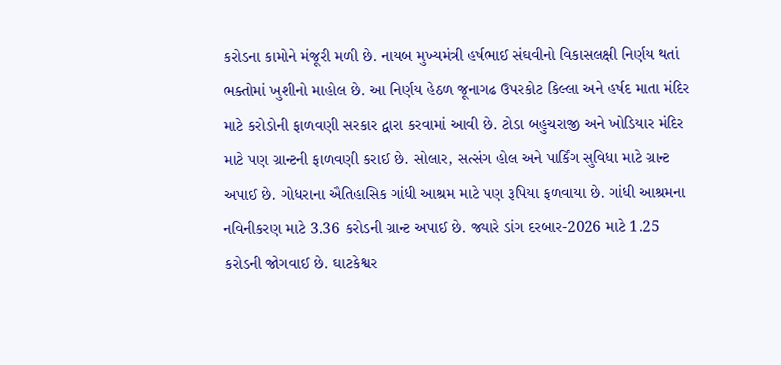કરોડના કામોને મંજૂરી મળી છે. નાયબ મુખ્યમંત્રી હર્ષભાઈ સંઘવીનો વિકાસલક્ષી નિર્ણય થતાં ભક્તોમાં ખુશીનો માહોલ છે. આ નિર્ણય હેઠળ જૂનાગઢ ઉપરકોટ કિલ્લા અને હર્ષદ માતા મંદિર માટે કરોડોની ફાળવણી સરકાર દ્વારા કરવામાં આવી છે. ટોડા બહુચરાજી અને ખોડિયાર મંદિર માટે પણ ગ્રાન્ટની ફાળવણી કરાઈ છે. સોલાર, સત્સંગ હોલ અને પાર્કિંગ સુવિધા માટે ગ્રાન્ટ અપાઈ છે. ગોધરાના ઐતિહાસિક ગાંધી આશ્રમ માટે પણ રૂપિયા ફળવાયા છે. ગાંધી આશ્રમના નવિનીકરણ માટે 3.36 કરોડની ગ્રાન્ટ અપાઈ છે. જ્યારે ડાંગ દરબાર-2026 માટે 1.25 કરોડની જોગવાઈ છે. ઘાટકેશ્વર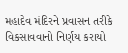મહાદેવ મંદિરને પ્રવાસન તરીકે વિકસાવવાનો નિર્ણય કરાયો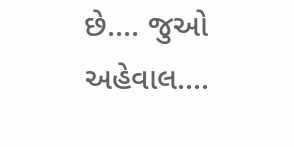છે.... જુઓ અહેવાલ....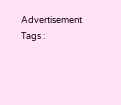Advertisement
Tags :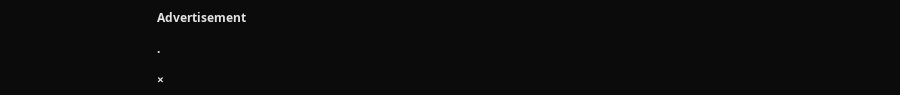Advertisement

.

×